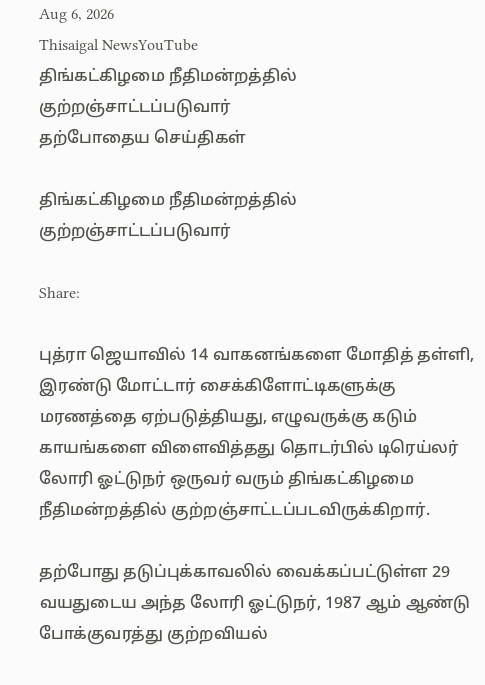Aug 6, 2026
Thisaigal NewsYouTube
திங்கட்கிழமை நீதிமன்றத்தில் குற்றஞ்சாட்டப்படுவார்
தற்போதைய செய்திகள்

திங்கட்கிழமை நீதிமன்றத்தில் குற்றஞ்சாட்டப்படுவார்

Share:

புத்ரா ஜெயாவில் 14 வாகனங்களை மோதித் தள்ளி, இரண்டு மோட்டார் சைக்கிளோட்டிகளுக்கு மரணத்தை ஏற்படுத்தியது, எழுவருக்கு கடும் காயங்களை விளைவித்தது தொடர்பில் டிரெய்லர் லோரி ஓட்டுநர் ஒருவர் வரும் திங்கட்கிழமை நீதிமன்றத்தில் குற்றஞ்சாட்டப்படவிருக்கிறார்.

தற்போது தடுப்புக்காவலில் வைக்கப்பட்டுள்ள 29 வயதுடைய அந்த லோரி ஓட்டுநர், 1987 ஆம் ஆண்டு போக்குவரத்து குற்றவியல்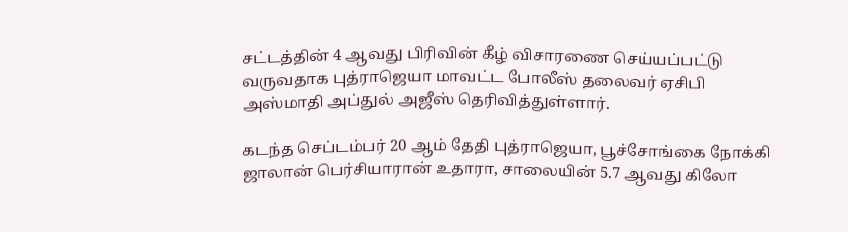சட்டத்தின் 4 ஆவது பிரிவின் கீழ் விசாரணை செய்யப்பட்டு வருவதாக புத்ராஜெயா மாவட்ட போலீஸ் தலைவர் ஏசிபி அஸ்மாதி அப்துல் அஜீஸ் தெரிவித்துள்ளார்.

கடந்த செப்டம்பர் 20 ஆம் தேதி புத்ராஜெயா, பூச்சோங்கை நோக்கி ஜாலான் பெர்சியாரான் உதாரா, சாலையின் 5.7 ஆவது கிலோ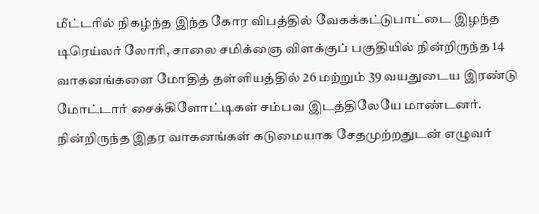மீட்டரில் நிகழ்ந்த இந்த கோர விபத்தில் வேகக்கட்டுபாட்டை இழந்த டிரெய்லர் லோரி, சாலை சமிக்ஞை விளக்குப் பகுதியில் நின்றிருந்த 14 வாகனங்களை மோதித் தள்ளியத்தில் 26 மற்றும் 39 வயதுடைய இரண்டு மோட்டார் சைக்கிளோட்டிகள் சம்பவ இடத்திலேயே மாண்டனர். நின்றிருந்த இதர வாகனங்கள் கடுமையாக சேதமுற்றதுடன் எழுவர்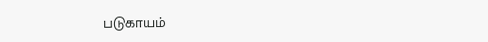படுகாயம்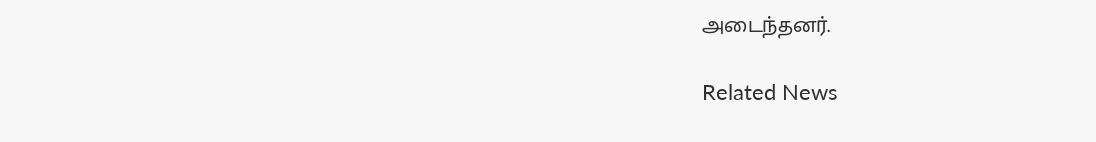அடைந்தனர்.

Related News